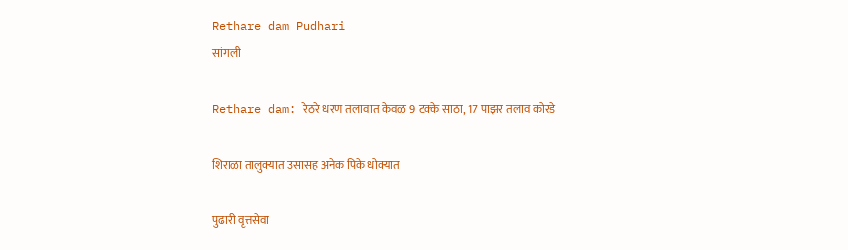Rethare dam Pudhari
सांगली

Rethare dam: रेठरे धरण तलावात केवळ 9 टक्के साठा, 17 पाझर तलाव कोरडे

शिराळा तालुक्यात उसासह अनेक पिके धोक्यात

पुढारी वृत्तसेवा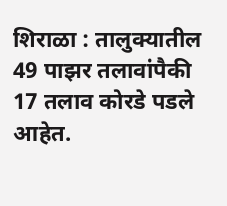शिराळा : तालुक्यातील 49 पाझर तलावांपैकी 17 तलाव कोरडे पडले आहेत.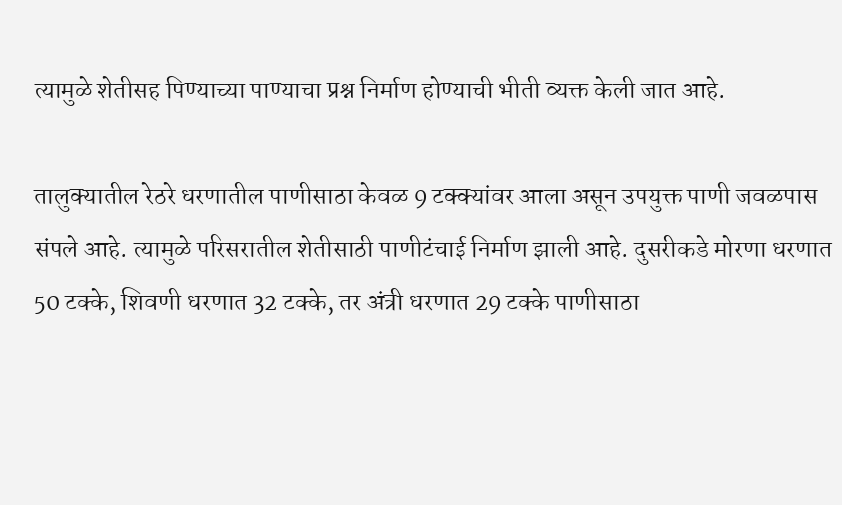त्यामुळे शेतीसह पिण्याच्या पाण्याचा प्रश्न निर्माण होण्याची भीती व्यक्त केली जात आहे.

तालुक्यातील रेठरे धरणातील पाणीसाठा केवळ 9 टक्क्यांवर आला असून उपयुक्त पाणी जवळपास संपले आहे. त्यामुळे परिसरातील शेतीसाठी पाणीटंचाई निर्माण झाली आहे. दुसरीकडे मोरणा धरणात 50 टक्के, शिवणी धरणात 32 टक्के, तर अंत्री धरणात 29 टक्के पाणीसाठा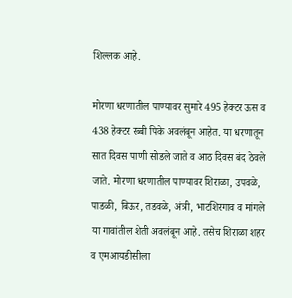शिल्लक आहे.

मोरणा धरणातील पाण्यावर सुमारे 495 हेक्टर ऊस व 438 हेक्टर रब्बी पिके अवलंबून आहेत. या धरणातून सात दिवस पाणी सोडले जाते व आठ दिवस बंद ठेवले जाते. मोरणा धरणातील पाण्यावर शिराळा, उपवळे, पाडळी, बिऊर, तडवळे, अंत्री, भाटशिरगाव व मांगले या गावांतील शेती अवलंबून आहे. तसेच शिराळा शहर व एमआयडीसीला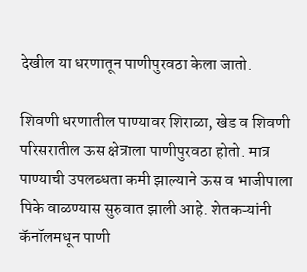देखील या धरणातून पाणीपुरवठा केला जातो.

शिवणी धरणातील पाण्यावर शिराळा, खेड व शिवणी परिसरातील ऊस क्षेत्राला पाणीपुरवठा होतो. मात्र पाण्याची उपलब्धता कमी झाल्याने ऊस व भाजीपाला पिके वाळण्यास सुरुवात झाली आहे. शेतकऱ्यांनी कॅनॉलमधून पाणी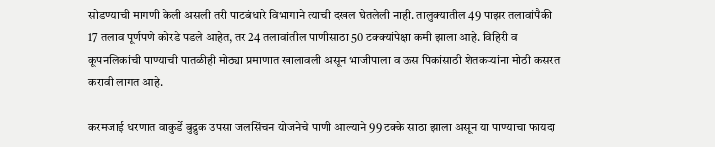सोडण्याची मागणी केली असली तरी पाटबंधारे विभागाने त्याची दखल घेतलेली नाही. तालुक्यातील 49 पाझर तलावांपैकी 17 तलाव पूर्णपणे कोरडे पडले आहेत, तर 24 तलावांतील पाणीसाठा 50 टक्क्यांपेक्षा कमी झाला आहे. विहिरी व कूपनलिकांची पाण्याची पातळीही मोठ्या प्रमाणात खालावली असून भाजीपाला व ऊस पिकांसाठी शेतकऱ्यांना मोठी कसरत करावी लागत आहे.

करमजाई धरणात वाकुर्डे बुद्रुक उपसा जलसिंचन योजनेचे पाणी आल्याने 99 टक्के साठा झाला असून या पाण्याचा फायदा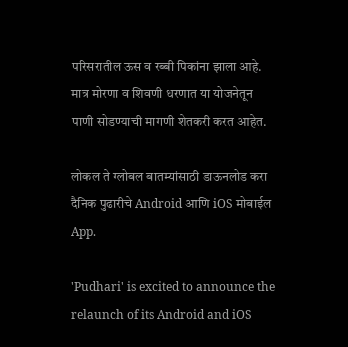परिसरातील ऊस व रब्बी पिकांना झाला आहे. मात्र मोरणा व शिवणी धरणात या योजनेतून पाणी सोडण्याची मागणी शेतकरी करत आहेत.

लोकल ते ग्लोबल बातम्यांसाठी डाऊनलोड करा दैनिक पुढारीचे Android आणि iOS मोबाईल App.

'Pudhari' is excited to announce the relaunch of its Android and iOS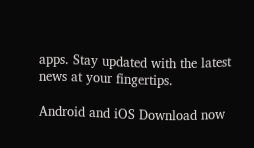apps. Stay updated with the latest news at your fingertips.

Android and iOS Download now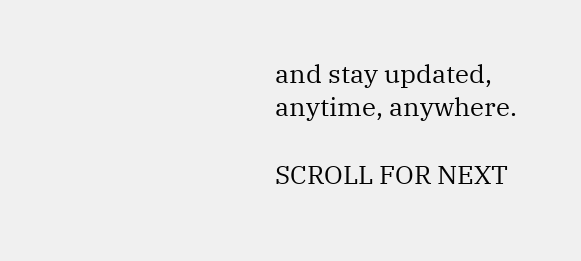and stay updated, anytime, anywhere.

SCROLL FOR NEXT